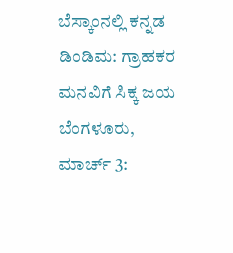ಬೆಸ್ಕಾಂನಲ್ಲಿ ಕನ್ನಡ ಡಿಂಡಿಮ: ಗ್ರಾಹಕರ ಮನವಿಗೆ ಸಿಕ್ಕ ಜಯ
ಬೆಂಗಳೂರು, ಮಾರ್ಚ್ 3: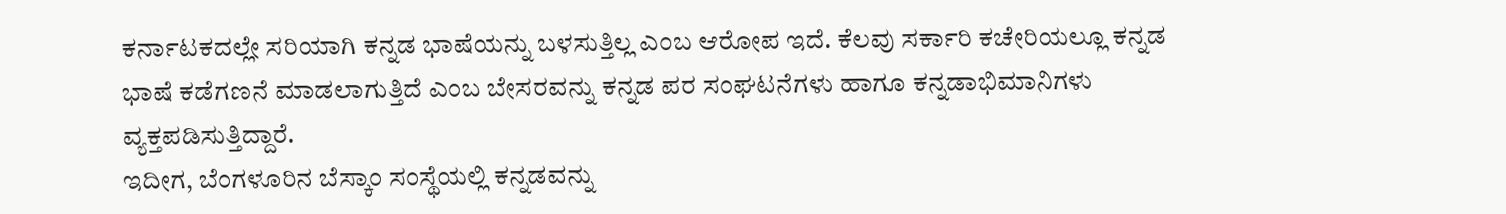ಕರ್ನಾಟಕದಲ್ಲೇ ಸರಿಯಾಗಿ ಕನ್ನಡ ಭಾಷೆಯನ್ನು ಬಳಸುತ್ತಿಲ್ಲ ಎಂಬ ಆರೋಪ ಇದೆ. ಕೆಲವು ಸರ್ಕಾರಿ ಕಚೇರಿಯಲ್ಲೂ ಕನ್ನಡ ಭಾಷೆ ಕಡೆಗಣನೆ ಮಾಡಲಾಗುತ್ತಿದೆ ಎಂಬ ಬೇಸರವನ್ನು ಕನ್ನಡ ಪರ ಸಂಘಟನೆಗಳು ಹಾಗೂ ಕನ್ನಡಾಭಿಮಾನಿಗಳು ವ್ಯಕ್ತಪಡಿಸುತ್ತಿದ್ದಾರೆ.
ಇದೀಗ, ಬೆಂಗಳೂರಿನ ಬೆಸ್ಕಾಂ ಸಂಸ್ಥೆಯಲ್ಲಿ ಕನ್ನಡವನ್ನು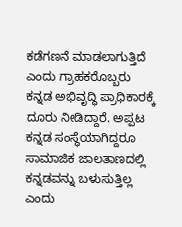ಕಡೆಗಣನೆ ಮಾಡಲಾಗುತ್ತಿದೆ ಎಂದು ಗ್ರಾಹಕರೊಬ್ಬರು ಕನ್ನಡ ಅಭಿವೃದ್ಧಿ ಪ್ರಾಧಿಕಾರಕ್ಕೆ ದೂರು ನೀಡಿದ್ದಾರೆ. ಅಪ್ಪಟ ಕನ್ನಡ ಸಂಸ್ಥೆಯಾಗಿದ್ದರೂ ಸಾಮಾಜಿಕ ಜಾಲತಾಣದಲ್ಲಿ ಕನ್ನಡವನ್ನು ಬಳುಸುತ್ತಿಲ್ಲ ಎಂದು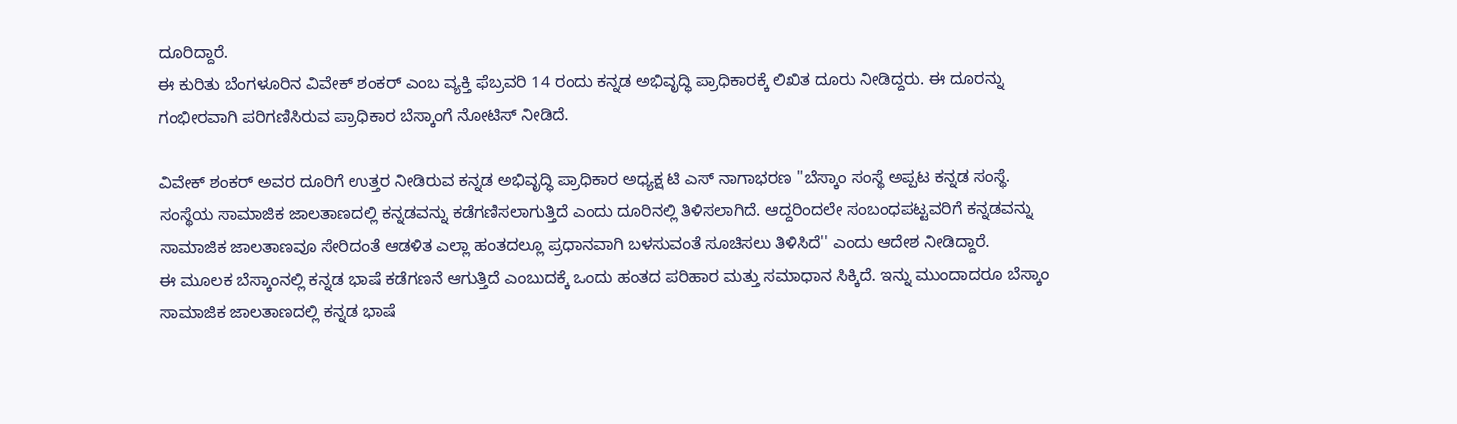ದೂರಿದ್ದಾರೆ.
ಈ ಕುರಿತು ಬೆಂಗಳೂರಿನ ವಿವೇಕ್ ಶಂಕರ್ ಎಂಬ ವ್ಯಕ್ತಿ ಫೆಬ್ರವರಿ 14 ರಂದು ಕನ್ನಡ ಅಭಿವೃದ್ಧಿ ಪ್ರಾಧಿಕಾರಕ್ಕೆ ಲಿಖಿತ ದೂರು ನೀಡಿದ್ದರು. ಈ ದೂರನ್ನು ಗಂಭೀರವಾಗಿ ಪರಿಗಣಿಸಿರುವ ಪ್ರಾಧಿಕಾರ ಬೆಸ್ಕಾಂಗೆ ನೋಟಿಸ್ ನೀಡಿದೆ.

ವಿವೇಕ್ ಶಂಕರ್ ಅವರ ದೂರಿಗೆ ಉತ್ತರ ನೀಡಿರುವ ಕನ್ನಡ ಅಭಿವೃದ್ಧಿ ಪ್ರಾಧಿಕಾರ ಅಧ್ಯಕ್ಷ ಟಿ ಎಸ್ ನಾಗಾಭರಣ ''ಬೆಸ್ಕಾಂ ಸಂಸ್ಥೆ ಅಪ್ಪಟ ಕನ್ನಡ ಸಂಸ್ಥೆ. ಸಂಸ್ಥೆಯ ಸಾಮಾಜಿಕ ಜಾಲತಾಣದಲ್ಲಿ ಕನ್ನಡವನ್ನು ಕಡೆಗಣಿಸಲಾಗುತ್ತಿದೆ ಎಂದು ದೂರಿನಲ್ಲಿ ತಿಳಿಸಲಾಗಿದೆ. ಆದ್ದರಿಂದಲೇ ಸಂಬಂಧಪಟ್ಟವರಿಗೆ ಕನ್ನಡವನ್ನು ಸಾಮಾಜಿಕ ಜಾಲತಾಣವೂ ಸೇರಿದಂತೆ ಆಡಳಿತ ಎಲ್ಲಾ ಹಂತದಲ್ಲೂ ಪ್ರಧಾನವಾಗಿ ಬಳಸುವಂತೆ ಸೂಚಿಸಲು ತಿಳಿಸಿದೆ'' ಎಂದು ಆದೇಶ ನೀಡಿದ್ದಾರೆ.
ಈ ಮೂಲಕ ಬೆಸ್ಕಾಂನಲ್ಲಿ ಕನ್ನಡ ಭಾಷೆ ಕಡೆಗಣನೆ ಆಗುತ್ತಿದೆ ಎಂಬುದಕ್ಕೆ ಒಂದು ಹಂತದ ಪರಿಹಾರ ಮತ್ತು ಸಮಾಧಾನ ಸಿಕ್ಕಿದೆ. ಇನ್ನು ಮುಂದಾದರೂ ಬೆಸ್ಕಾಂ ಸಾಮಾಜಿಕ ಜಾಲತಾಣದಲ್ಲಿ ಕನ್ನಡ ಭಾಷೆ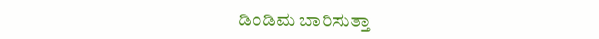ಡಿಂಡಿಮ ಬಾರಿಸುತ್ತಾ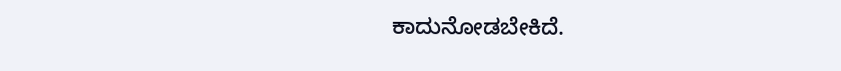ಕಾದುನೋಡಬೇಕಿದೆ.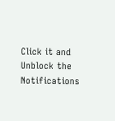Click it and Unblock the Notifications